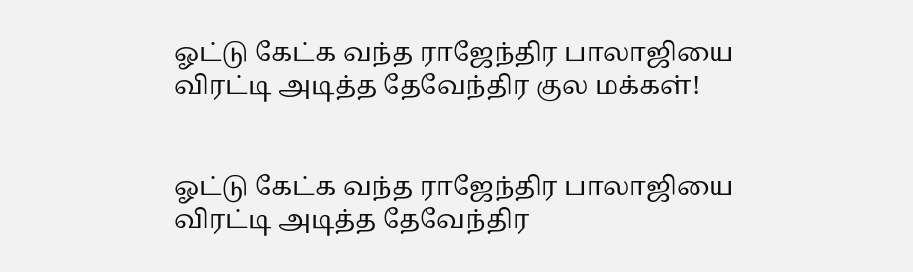ஓட்டு கேட்க வந்த ராஜேந்திர பாலாஜியை விரட்டி அடித்த தேவேந்திர குல மக்கள்!


ஓட்டு கேட்க வந்த ராஜேந்திர பாலாஜியை விரட்டி அடித்த தேவேந்திர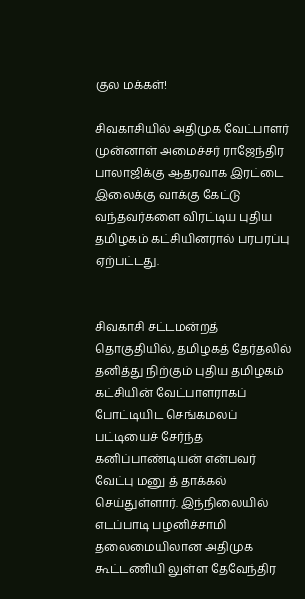குல மக்கள்!

சிவகாசியில் அதிமுக வேட்பாளர் முன்னாள் அமைச்சர் ராஜேந்திர பாலாஜிக்கு ஆதரவாக இரட்டை இலைக்கு வாக்கு கேட்டு வந்தவர்களை விரட்டிய புதிய தமிழகம் கட்சியினரால் பரபரப்பு ஏற்பட்டது.


சிவகாசி சட்டமன்றத் தொகுதியில், தமிழகத் தேர்தலில்  தனித்து நிற்கும் புதிய தமிழகம் கட்சியின் வேட்பாளராகப் போட்டியிட செங்கமலப் பட்டியைச் சேர்ந்த கனிப்பாண்டியன் என்பவர் வேட்பு மனு த் தாக்கல் செய்துள்ளார். இந்நிலையில் எடப்பாடி பழனிச்சாமி தலைமையிலான அதிமுக கூட்டணியி லுள்ள தேவேந்திர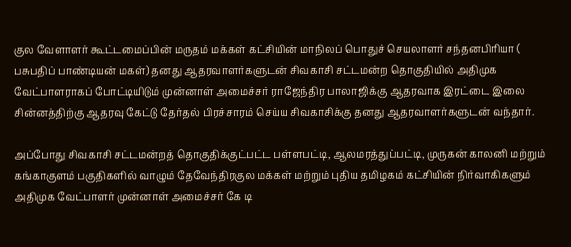குல வேளாளர் கூட்டமைப்பின் மருதம் மக்கள் கட்சியின் மாநிலப் பொதுச் செயலாளர் சந்தனபிரியா ( பசுபதிப் பாண்டியன் மகள்) தனது ஆதரவாளர்களுடன் சிவகாசி சட்டமன்ற தொகுதியில் அதிமுக வேட்பாளராகப் போட்டியிடும் முன்னாள் அமைச்சர் ராஜேந்திர பாலாஜிக்கு ஆதரவாக இரட்டை இலை சின்னத்திற்கு ஆதரவு கேட்டு தேர்தல் பிரச்சாரம் செய்ய சிவகாசிக்கு தனது ஆதரவாளர்களுடன் வந்தார்.

அப்போது சிவகாசி சட்டமன்றத் தொகுதிக்குட்பட்ட பள்ளபட்டி, ஆலமரத்துப்பட்டி, முருகன் காலனி மற்றும் கங்காகுளம் பகுதிகளில் வாழும் தேவேந்திரகுல மக்கள் மற்றும் புதிய தமிழகம் கட்சியின் நிர்வாகிகளும் அதிமுக வேட்பாளர் முன்னாள் அமைச்சர் கே டி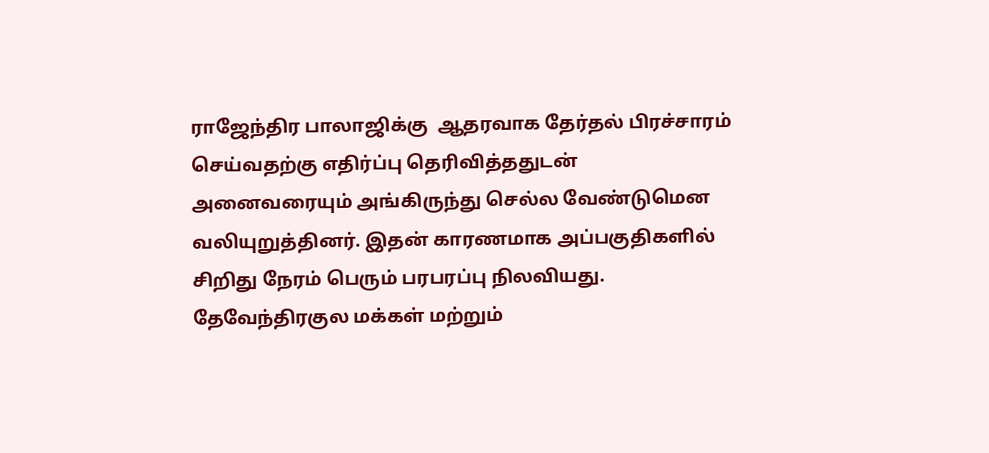ராஜேந்திர பாலாஜிக்கு  ஆதரவாக தேர்தல் பிரச்சாரம் செய்வதற்கு எதிர்ப்பு தெரிவித்ததுடன்  அனைவரையும் அங்கிருந்து செல்ல வேண்டுமென வலியுறுத்தினர். இதன் காரணமாக அப்பகுதிகளில் சிறிது நேரம் பெரும் பரபரப்பு நிலவியது. தேவேந்திரகுல மக்கள் மற்றும்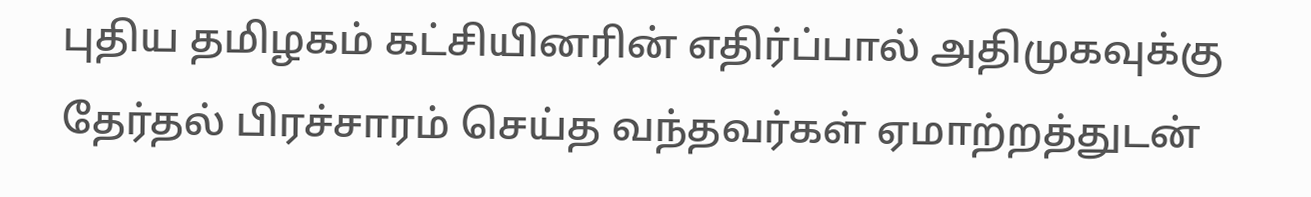புதிய தமிழகம் கட்சியினரின் எதிர்ப்பால் அதிமுகவுக்கு தேர்தல் பிரச்சாரம் செய்த வந்தவர்கள் ஏமாற்றத்துடன்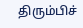திரும்பிச்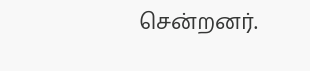சென்றனர்.